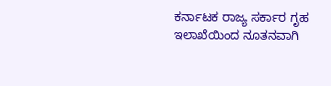ಕರ್ನಾಟಕ ರಾಜ್ಯ ಸರ್ಕಾರ ಗೃಹ ಇಲಾಖೆಯಿಂದ ನೂತನವಾಗಿ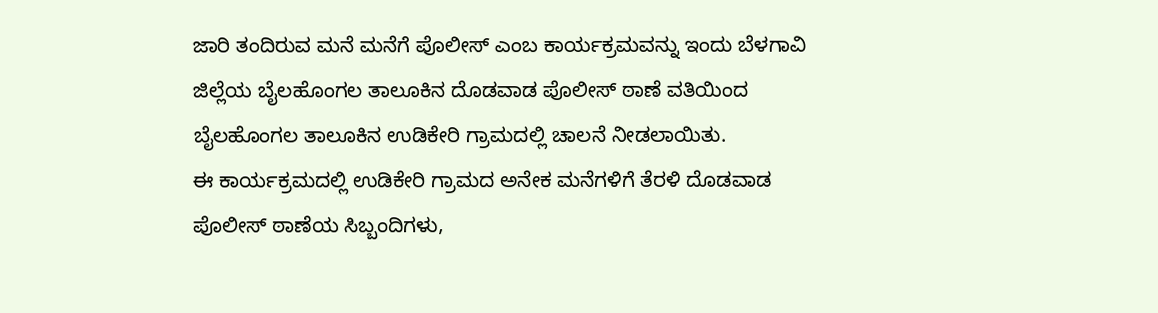ಜಾರಿ ತಂದಿರುವ ಮನೆ ಮನೆಗೆ ಪೊಲೀಸ್ ಎಂಬ ಕಾರ್ಯಕ್ರಮವನ್ನು ಇಂದು ಬೆಳಗಾವಿ ಜಿಲ್ಲೆಯ ಬೈಲಹೊಂಗಲ ತಾಲೂಕಿನ ದೊಡವಾಡ ಪೊಲೀಸ್ ಠಾಣೆ ವತಿಯಿಂದ ಬೈಲಹೊಂಗಲ ತಾಲೂಕಿನ ಉಡಿಕೇರಿ ಗ್ರಾಮದಲ್ಲಿ ಚಾಲನೆ ನೀಡಲಾಯಿತು.
ಈ ಕಾರ್ಯಕ್ರಮದಲ್ಲಿ ಉಡಿಕೇರಿ ಗ್ರಾಮದ ಅನೇಕ ಮನೆಗಳಿಗೆ ತೆರಳಿ ದೊಡವಾಡ ಪೊಲೀಸ್ ಠಾಣೆಯ ಸಿಬ್ಬಂದಿಗಳು,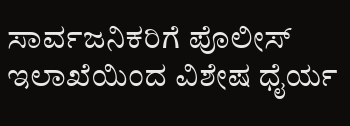ಸಾರ್ವಜನಿಕರಿಗೆ ಪೊಲೀಸ್ ಇಲಾಖೆಯಿಂದ ವಿಶೇಷ ಧೈರ್ಯ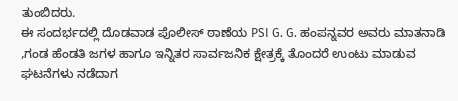ತುಂಬಿದರು.
ಈ ಸಂದರ್ಭದಲ್ಲಿ ದೊಡವಾಡ ಪೊಲೀಸ್ ಠಾಣೆಯ PSI G. G. ಹಂಪನ್ನವರ ಅವರು ಮಾತನಾಡಿ ,ಗಂಡ ಹೆಂಡತಿ ಜಗಳ ಹಾಗೂ ಇನ್ನಿತರ ಸಾರ್ವಜನಿಕ ಕ್ಷೇತ್ರಕ್ಕೆ ತೊಂದರೆ ಉಂಟು ಮಾಡುವ ಘಟನೆಗಳು ನಡೆದಾಗ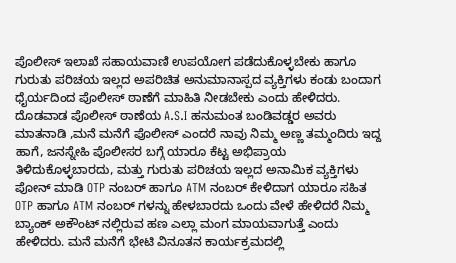ಪೊಲೀಸ್ ಇಲಾಖೆ ಸಹಾಯವಾಣಿ ಉಪಯೋಗ ಪಡೆದುಕೊಳ್ಳಬೇಕು ಹಾಗೂ ಗುರುತು ಪರಿಚಯ ಇಲ್ಲದ ಅಪರಿಚಿತ ಅನುಮಾನಾಸ್ಪದ ವ್ಯಕ್ತಿಗಳು ಕಂಡು ಬಂದಾಗ ಧೈರ್ಯದಿಂದ ಪೊಲೀಸ್ ಠಾಣೆಗೆ ಮಾಹಿತಿ ನೀಡಬೇಕು ಎಂದು ಹೇಳಿದರು. ದೊಡವಾಡ ಪೊಲೀಸ್ ಠಾಣೆಯ A.S.I ಹನುಮಂತ ಬಂಡಿವಡ್ಡರ ಅವರು ಮಾತನಾಡಿ ,ಮನೆ ಮನೆಗೆ ಪೊಲೀಸ್ ಎಂದರೆ ನಾವು ನಿಮ್ಮ ಅಣ್ಣ ತಮ್ಮಂದಿರು ಇದ್ದ ಹಾಗೆ, ಜನಸ್ನೇಹಿ ಪೊಲೀಸರ ಬಗ್ಗೆ ಯಾರೂ ಕೆಟ್ಟ ಅಭಿಪ್ರಾಯ ತಿಳಿದುಕೊಳ್ಳಬಾರದು, ಮತ್ತು ಗುರುತು ಪರಿಚಯ ಇಲ್ಲದ ಅನಾಮಿಕ ವ್ಯಕ್ತಿಗಳು ಪೋನ್ ಮಾಡಿ OTP ನಂಬರ್ ಹಾಗೂ ATM ನಂಬರ್ ಕೇಳಿದಾಗ ಯಾರೂ ಸಹಿತ OTP ಹಾಗೂ ATM ನಂಬರ್ ಗಳನ್ನು ಹೇಳಬಾರದು ಒಂದು ವೇಳೆ ಹೇಳಿದರೆ ನಿಮ್ಮ ಬ್ಯಾಂಕ್ ಅಕೌಂಟ್ ನಲ್ಲಿರುವ ಹಣ ಎಲ್ಲಾ ಮಂಗ ಮಾಯವಾಗುತ್ತೆ ಎಂದು ಹೇಳಿದರು. ಮನೆ ಮನೆಗೆ ಭೇಟಿ ವಿನೂತನ ಕಾರ್ಯಕ್ರಮದಲ್ಲಿ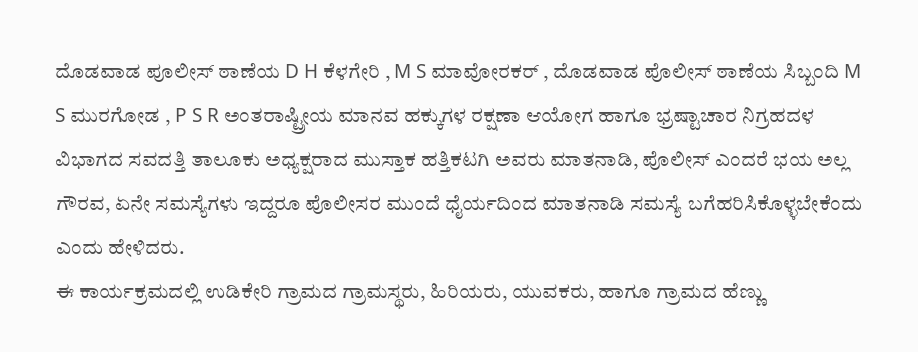ದೊಡವಾಡ ಪೂಲೀಸ್ ಠಾಣೆಯ D H ಕೆಳಗೇರಿ , M S ಮಾವೋರಕರ್ , ದೊಡವಾಡ ಪೊಲೀಸ್ ಠಾಣೆಯ ಸಿಬ್ಬಂದಿ M S ಮುರಗೋಡ , P S R ಅಂತರಾಷ್ಟ್ರೀಯ ಮಾನವ ಹಕ್ಕುಗಳ ರಕ್ಷಣಾ ಆಯೋಗ ಹಾಗೂ ಭ್ರಷ್ಟಾಚಾರ ನಿಗ್ರಹದಳ ವಿಭಾಗದ ಸವದತ್ತಿ ತಾಲೂಕು ಅಧ್ಯಕ್ಷರಾದ ಮುಸ್ತಾಕ ಹತ್ತಿಕಟಗಿ ಅವರು ಮಾತನಾಡಿ, ಪೊಲೀಸ್ ಎಂದರೆ ಭಯ ಅಲ್ಲ ಗೌರವ, ಏನೇ ಸಮಸ್ಯೆಗಳು ಇದ್ದರೂ ಪೊಲೀಸರ ಮುಂದೆ ಧೈರ್ಯದಿಂದ ಮಾತನಾಡಿ ಸಮಸ್ಯೆ ಬಗೆಹರಿಸಿಕೊಳ್ಳಬೇಕೆಂದು ಎಂದು ಹೇಳಿದರು.
ಈ ಕಾರ್ಯಕ್ರಮದಲ್ಲಿ ಉಡಿಕೇರಿ ಗ್ರಾಮದ ಗ್ರಾಮಸ್ಥರು, ಹಿರಿಯರು, ಯುವಕರು, ಹಾಗೂ ಗ್ರಾಮದ ಹೆಣ್ಣು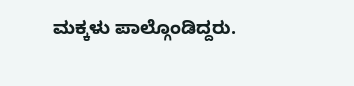ಮಕ್ಕಳು ಪಾಲ್ಗೊಂಡಿದ್ದರು.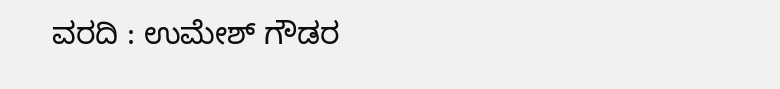ವರದಿ : ಉಮೇಶ್ ಗೌಡರ